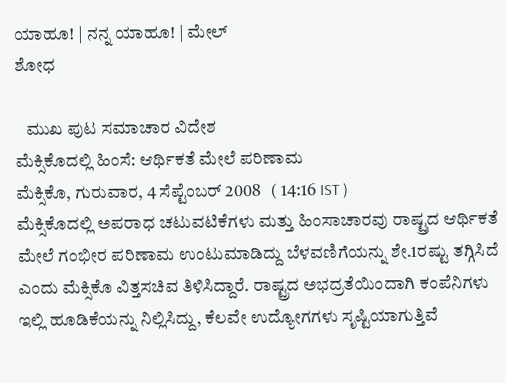ಯಾಹೂ! | ನನ್ನ ಯಾಹೂ! | ಮೇಲ್
ಶೋಧ

   ಮುಖ ಪುಟ ಸಮಾಚಾರ ವಿದೇಶ
ಮೆಕ್ಸಿಕೊದಲ್ಲಿ ಹಿಂಸೆ: ಆರ್ಥಿಕತೆ ಮೇಲೆ ಪರಿಣಾಮ
ಮೆಕ್ಸಿಕೊ, ಗುರುವಾರ, 4 ಸೆಪ್ಟೆಂಬರ್ 2008   ( 14:16 IST )
ಮೆಕ್ಸಿಕೊದಲ್ಲಿ ಅಪರಾಧ ಚಟುವಟಿಕೆಗಳು ಮತ್ತು ಹಿಂಸಾಚಾರವು ರಾಷ್ಟ್ರದ ಆರ್ಥಿಕತೆ ಮೇಲೆ ಗಂಭೀರ ಪರಿಣಾಮ ಉಂಟುಮಾಡಿದ್ದು ಬೆಳವಣಿಗೆಯನ್ನು ಶೇ.1ರಷ್ಟು ತಗ್ಗಿಸಿದೆ ಎಂದು ಮೆಕ್ಸಿಕೊ ವಿತ್ತಸಚಿವ ತಿಳಿಸಿದ್ದಾರೆ. ರಾಷ್ಟ್ರದ ಅಭದ್ರತೆಯಿಂದಾಗಿ ಕಂಪೆನಿಗಳು ಇಲ್ಲಿ ಹೂಡಿಕೆಯನ್ನು ನಿಲ್ಲಿಸಿದ್ದು, ಕೆಲವೇ ಉದ್ಯೋಗಗಳು ಸೃಷ್ಟಿಯಾಗುತ್ತಿವೆ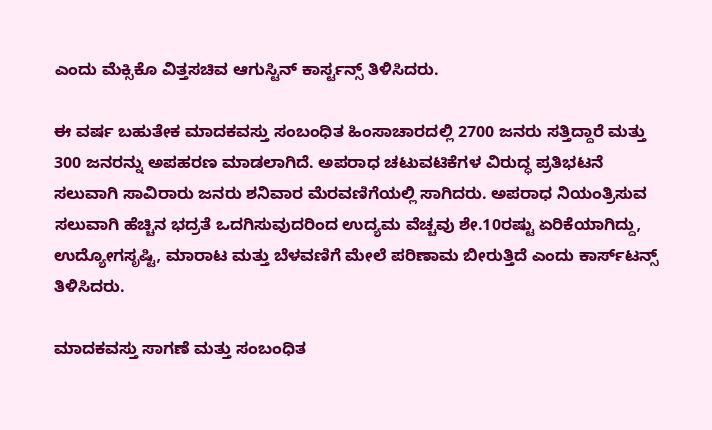ಎಂದು ಮೆಕ್ಸಿಕೊ ವಿತ್ತಸಚಿವ ಆಗುಸ್ಟಿನ್ ಕಾರ್ಸ್ಟನ್ಸ್ ತಿಳಿಸಿದರು.

ಈ ವರ್ಷ ಬಹುತೇಕ ಮಾದಕವಸ್ತು ಸಂಬಂಧಿತ ಹಿಂಸಾಚಾರದಲ್ಲಿ 2700 ಜನರು ಸತ್ತಿದ್ದಾರೆ ಮತ್ತು 300 ಜನರನ್ನು ಅಪಹರಣ ಮಾಡಲಾಗಿದೆ. ಅಪರಾಧ ಚಟುವಟಿಕೆಗಳ ವಿರುದ್ಧ ಪ್ರತಿಭಟನೆ ಸಲುವಾಗಿ ಸಾವಿರಾರು ಜನರು ಶನಿವಾರ ಮೆರವಣಿಗೆಯಲ್ಲಿ ಸಾಗಿದರು. ಅಪರಾಧ ನಿಯಂತ್ರಿಸುವ ಸಲುವಾಗಿ ಹೆಚ್ಚಿನ ಭದ್ರತೆ ಒದಗಿಸುವುದರಿಂದ ಉದ್ಯಮ ವೆಚ್ಚವು ಶೇ.10ರಷ್ಟು ಏರಿಕೆಯಾಗಿದ್ದು, ಉದ್ಯೋಗಸೃಷ್ಟಿ, ಮಾರಾಟ ಮತ್ತು ಬೆಳವಣಿಗೆ ಮೇಲೆ ಪರಿಣಾಮ ಬೀರುತ್ತಿದೆ ಎಂದು ಕಾರ್ಸ್‌ಟನ್ಸ್ ತಿಳಿಸಿದರು.

ಮಾದಕವಸ್ತು ಸಾಗಣೆ ಮತ್ತು ಸಂಬಂಧಿತ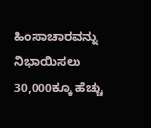ಹಿಂಸಾಚಾರವನ್ನು ನಿಭಾಯಿಸಲು 30,000ಕ್ಕೂ ಹೆಚ್ಚು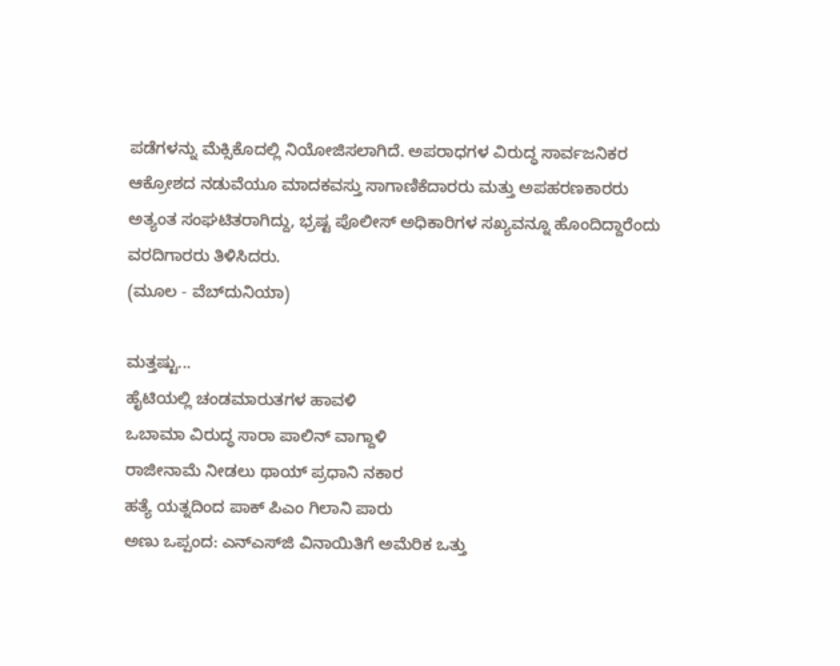ಪಡೆಗಳನ್ನು ಮೆಕ್ಸಿಕೊದಲ್ಲಿ ನಿಯೋಜಿಸಲಾಗಿದೆ. ಅಪರಾಧಗಳ ವಿರುದ್ಧ ಸಾರ್ವಜನಿಕರ ಆಕ್ರೋಶದ ನಡುವೆಯ‌ೂ ಮಾದಕವಸ್ತು ಸಾಗಾಣಿಕೆದಾರರು ಮತ್ತು ಅಪಹರಣಕಾರರು ಅತ್ಯಂತ ಸಂಘಟಿತರಾಗಿದ್ದು, ಭ್ರಷ್ಟ ಪೊಲೀಸ್ ಅಧಿಕಾರಿಗಳ ಸಖ್ಯವನ್ನೂ ಹೊಂದಿದ್ದಾರೆಂದು ವರದಿಗಾರರು ತಿಳಿಸಿದರು.
(ಮೂಲ - ವೆಬ್‌ದುನಿಯಾ)

ಮತ್ತಷ್ಟು...
ಹೈಟಿಯಲ್ಲಿ ಚಂಡಮಾರುತಗಳ ಹಾವಳಿ
ಒಬಾಮಾ ವಿರುದ್ಧ ಸಾರಾ ಪಾಲಿನ್ ವಾಗ್ದಾಳಿ
ರಾಜೀನಾಮೆ ನೀಡಲು ಥಾಯ್ ಪ್ರಧಾನಿ ನಕಾರ
ಹತ್ಯೆ ಯತ್ನದಿಂದ ಪಾಕ್ ಪಿಎಂ ಗಿಲಾನಿ ಪಾರು
ಅಣು ಒಪ್ಪಂದ: ಎನ್‌ಎಸ್‌ಜಿ ವಿನಾಯಿತಿಗೆ ಅಮೆರಿಕ ಒತ್ತು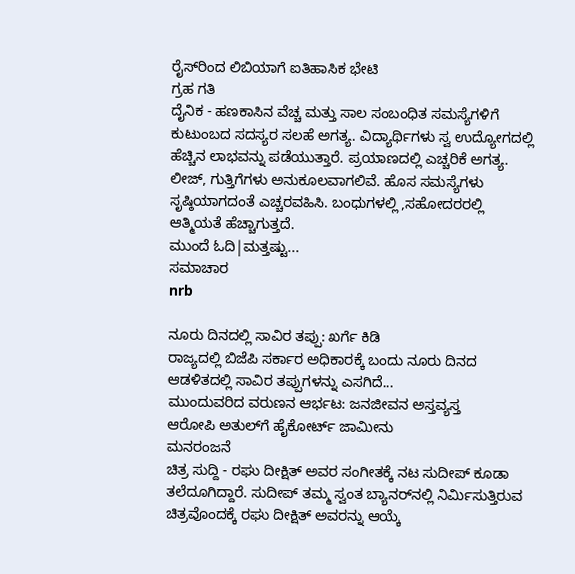ರೈಸ್‌‌ರಿಂದ ಲಿಬಿಯಾಗೆ ಐತಿಹಾಸಿಕ ಭೇಟಿ
ಗ್ರಹ ಗತಿ
ದೈನಿಕ - ಹಣಕಾಸಿನ ವೆಚ್ಚ ಮತ್ತು ಸಾಲ ಸಂಬಂಧಿತ ಸಮಸ್ಯೆಗಳಿಗೆ ಕುಟುಂಬದ ಸದಸ್ಯರ ಸಲಹೆ ಅಗತ್ಯ. ವಿದ್ಯಾರ್ಥಿಗಳು ಸ್ವ ಉದ್ಯೋಗದಲ್ಲಿ ಹೆಚ್ಚಿನ ಲಾಭವನ್ನು ಪಡೆಯುತ್ತಾರೆ. ಪ್ರಯಾಣದಲ್ಲಿ ಎಚ್ಚರಿಕೆ ಅಗತ್ಯ. ಲೀಜ್, ಗುತ್ತಿಗೆಗಳು ಅನುಕೂಲವಾಗಲಿವೆ. ಹೊಸ ಸಮಸ್ಯೆಗಳು ಸೃಷ್ಠಿಯಾಗದಂತೆ ಎಚ್ಚರವಹಿಸಿ. ಬಂಧುಗಳಲ್ಲಿ ,ಸಹೋದರರಲ್ಲಿ ಆತ್ಮಿಯತೆ ಹೆಚ್ಚಾಗುತ್ತದೆ.
ಮುಂದೆ ಓದಿ|ಮತ್ತಷ್ಟು...
ಸಮಾಚಾರ
nrb

ನೂರು ದಿನದಲ್ಲಿ ಸಾವಿರ ತಪ್ಪು: ಖರ್ಗೆ ಕಿಡಿ
ರಾಜ್ಯದಲ್ಲಿ ಬಿಜೆಪಿ ಸರ್ಕಾರ ಅಧಿಕಾರಕ್ಕೆ ಬಂದು ನೂರು ದಿನದ ಆಡಳಿತದಲ್ಲಿ ಸಾವಿರ ತಪ್ಪುಗಳನ್ನು ಎಸಗಿದೆ...
ಮುಂದುವರಿದ ವರುಣನ ಆರ್ಭಟ: ಜನಜೀವನ ಅಸ್ತವ್ಯಸ್ತ
ಆರೋಪಿ ಅತುಲ್‌ಗೆ ಹೈಕೋರ್ಟ್ ಜಾಮೀನು
ಮನರಂಜನೆ
ಚಿತ್ರ ಸುದ್ದಿ - ರಘು ದೀಕ್ಷಿತ್ ಅವರ ಸಂಗೀತಕ್ಕೆ ನಟ ಸುದೀಪ್ ಕೂಡಾ ತಲೆದೂಗಿದ್ದಾರೆ. ಸುದೀಪ್ ತಮ್ಮ ಸ್ವಂತ ಬ್ಯಾನರ್‌ನಲ್ಲಿ ನಿರ್ಮಿಸುತ್ತಿರುವ ಚಿತ್ರವೊಂದಕ್ಕೆ ರಘು ದೀಕ್ಷಿತ್ ಅವರನ್ನು ಆಯ್ಕೆ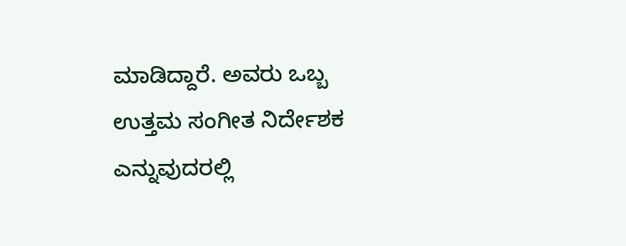ಮಾಡಿದ್ದಾರೆ. ಅವರು ಒಬ್ಬ ಉತ್ತಮ ಸಂಗೀತ ನಿರ್ದೇಶಕ ಎನ್ನುವುದರಲ್ಲಿ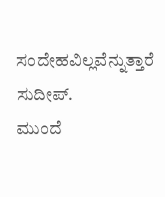ಸಂದೇಹವಿಲ್ಲವೆನ್ನುತ್ತಾರೆ ಸುದೀಪ್.
ಮುಂದೆ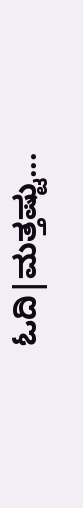ಓದಿ|ಮತ್ತಷ್ಟು...